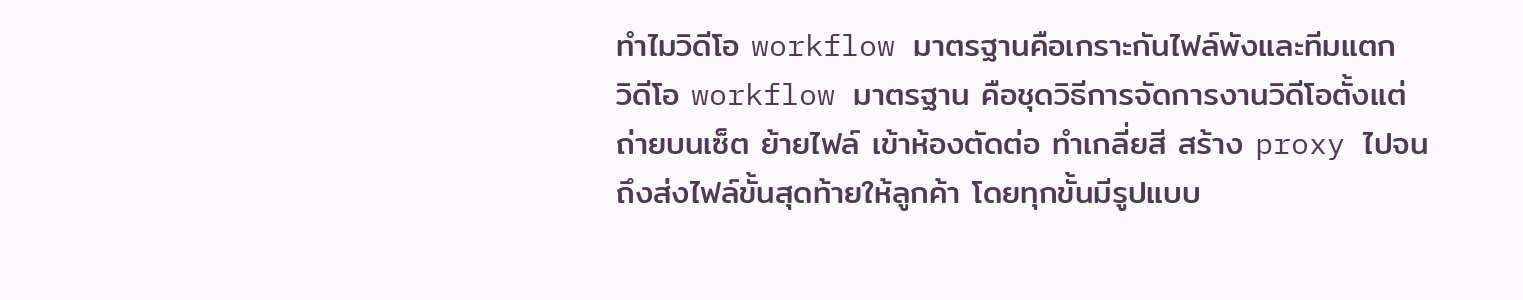ทำไมวิดีโอ workflow มาตรฐานคือเกราะกันไฟล์พังและทีมแตก
วิดีโอ workflow มาตรฐาน คือชุดวิธีการจัดการงานวิดีโอตั้งแต่ถ่ายบนเซ็ต ย้ายไฟล์ เข้าห้องตัดต่อ ทำเกลี่ยสี สร้าง proxy ไปจนถึงส่งไฟล์ขั้นสุดท้ายให้ลูกค้า โดยทุกขั้นมีรูปแบบ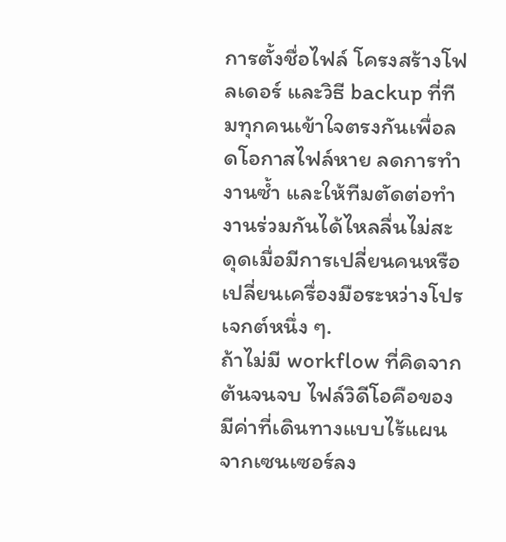การตั้งชื่อไฟล์ โครงสร้างโฟลเดอร์ และวิธี backup ที่ทีมทุกคนเข้าใจตรงกันเพื่อลดโอกาสไฟล์หาย ลดการทำงานซ้ำ และให้ทีมตัดต่อทำงานร่วมกันได้ไหลลื่นไม่สะดุดเมื่อมีการเปลี่ยนคนหรือเปลี่ยนเครื่องมือระหว่างโปรเจกต์หนึ่ง ๆ.
ถ้าไม่มี workflow ที่คิดจากต้นจนจบ ไฟล์วิดีโอคือของมีค่าที่เดินทางแบบไร้แผน จากเซนเซอร์ลง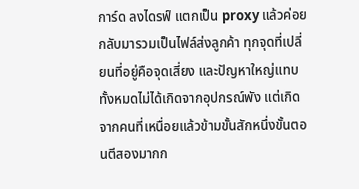การ์ด ลงไดรฟ์ แตกเป็น proxy แล้วค่อยกลับมารวมเป็นไฟล์ส่งลูกค้า ทุกจุดที่เปลี่ยนที่อยู่คือจุดเสี่ยง และปัญหาใหญ่แทบทั้งหมดไม่ได้เกิดจากอุปกรณ์พัง แต่เกิดจากคนที่เหนื่อยแล้วข้ามขั้นสักหนึ่งขั้นตอนตีสองมากก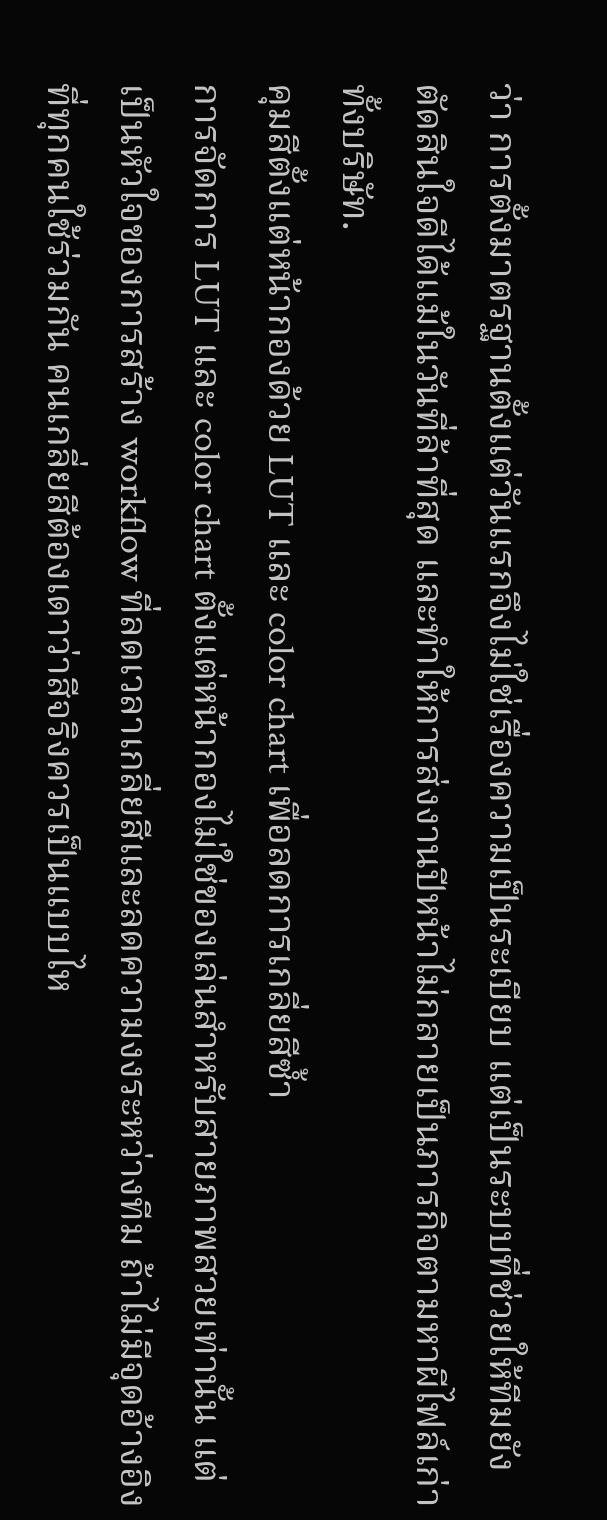ว่า การตั้งมาตรฐานตั้งแต่วันแรกจึงไม่ใช่เรื่องความเป็นระเบียบ แต่เป็นระบบที่ช่วยให้ทีมยังตัดสินใจดีได้แม้ในวันที่ล้าที่สุด และทำให้การส่งงานปีหน้าไม่กลายเป็นภารกิจตามหาผีไฟล์เก่าทั้งบริษัท.
คุมสีตั้งแต่หน้ากองด้วย LUT และ color chart เพื่อลดการเกลี่ยสีซ้ำ
การจัดการ LUT และ color chart ตั้งแต่หน้ากองไม่ใช่ของเล่นสำหรับสายภาพสวยเท่านั้น แต่เป็นหัวใจของการสร้าง workflow ที่ลดเวลาเกลี่ยสีและลดความงงระหว่างทีม ถ้าไม่มีจุดอ้างอิงที่ทุกคนใช้ร่วมกัน คนเกลี่ยสีต้องเดาว่าสีจริงควรเป็นแบบไห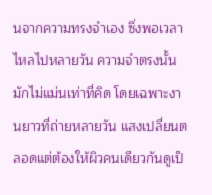นจากความทรงจำเอง ซึ่งพอเวลาไหลไปหลายวัน ความจำตรงนั้นมักไม่แม่นเท่าที่คิด โดยเฉพาะงานยาวที่ถ่ายหลายวัน แสงเปลี่ยนตลอดแต่ต้องให้ผิวคนเดียวกันดูเป็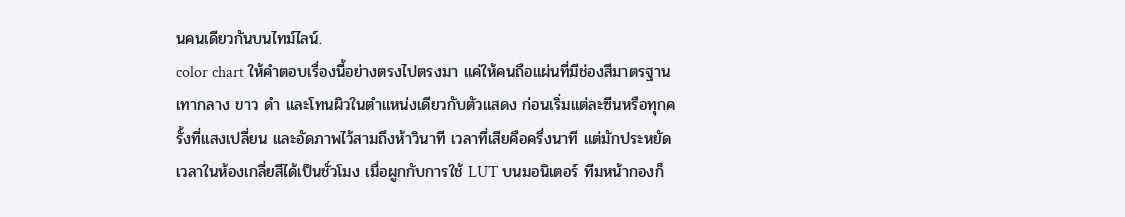นคนเดียวกันบนไทม์ไลน์.
color chart ให้คำตอบเรื่องนี้อย่างตรงไปตรงมา แค่ให้คนถือแผ่นที่มีช่องสีมาตรฐาน เทากลาง ขาว ดำ และโทนผิวในตำแหน่งเดียวกับตัวแสดง ก่อนเริ่มแต่ละซีนหรือทุกครั้งที่แสงเปลี่ยน และอัดภาพไว้สามถึงห้าวินาที เวลาที่เสียคือครึ่งนาที แต่มักประหยัดเวลาในห้องเกลี่ยสีได้เป็นชั่วโมง เมื่อผูกกับการใช้ LUT บนมอนิเตอร์ ทีมหน้ากองก็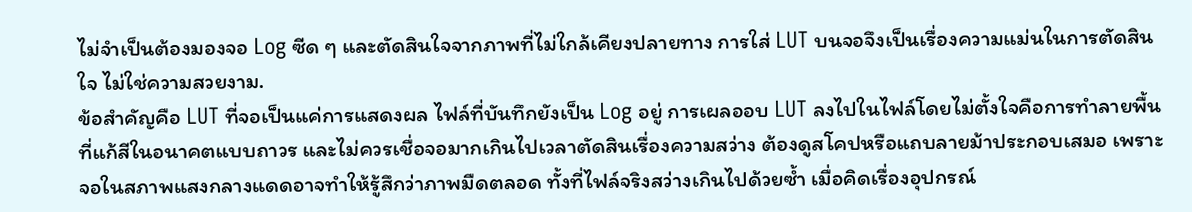ไม่จำเป็นต้องมองจอ Log ซีด ๆ และตัดสินใจจากภาพที่ไม่ใกล้เคียงปลายทาง การใส่ LUT บนจอจึงเป็นเรื่องความแม่นในการตัดสินใจ ไม่ใช่ความสวยงาม.
ข้อสำคัญคือ LUT ที่จอเป็นแค่การแสดงผล ไฟล์ที่บันทึกยังเป็น Log อยู่ การเผลออบ LUT ลงไปในไฟล์โดยไม่ตั้งใจคือการทำลายพื้นที่แก้สีในอนาคตแบบถาวร และไม่ควรเชื่อจอมากเกินไปเวลาตัดสินเรื่องความสว่าง ต้องดูสโคปหรือแถบลายม้าประกอบเสมอ เพราะจอในสภาพแสงกลางแดดอาจทำให้รู้สึกว่าภาพมืดตลอด ทั้งที่ไฟล์จริงสว่างเกินไปด้วยซ้ำ เมื่อคิดเรื่องอุปกรณ์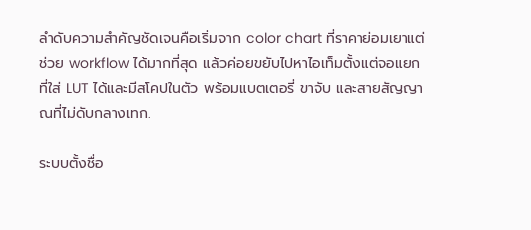ลำดับความสำคัญชัดเจนคือเริ่มจาก color chart ที่ราคาย่อมเยาแต่ช่วย workflow ได้มากที่สุด แล้วค่อยขยับไปหาไอเท็มตั้งแต่จอแยกที่ใส่ LUT ได้และมีสโคปในตัว พร้อมแบตเตอรี่ ขาจับ และสายสัญญาณที่ไม่ดับกลางเทก.

ระบบตั้งชื่อ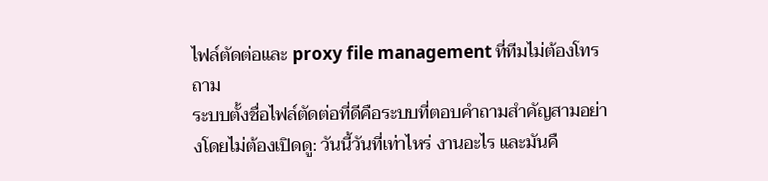ไฟล์ตัดต่อและ proxy file management ที่ทีมไม่ต้องโทรถาม
ระบบตั้งชื่อไฟล์ตัดต่อที่ดีคือระบบที่ตอบคำถามสำคัญสามอย่างโดยไม่ต้องเปิดดู: วันนี้วันที่เท่าไหร่ งานอะไร และมันคื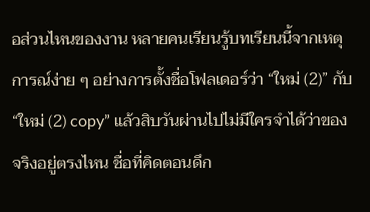อส่วนไหนของงาน หลายคนเรียนรู้บทเรียนนี้จากเหตุการณ์ง่าย ๆ อย่างการตั้งชื่อโฟลเดอร์ว่า “ใหม่ (2)” กับ “ใหม่ (2) copy” แล้วสิบวันผ่านไปไม่มีใครจำได้ว่าของจริงอยู่ตรงไหน ชื่อที่คิดตอนดึก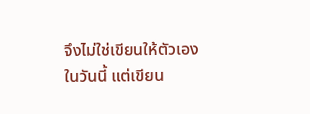จึงไม่ใช่เขียนให้ตัวเองในวันนี้ แต่เขียน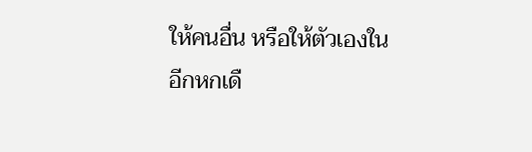ให้คนอื่น หรือให้ตัวเองในอีกหกเดื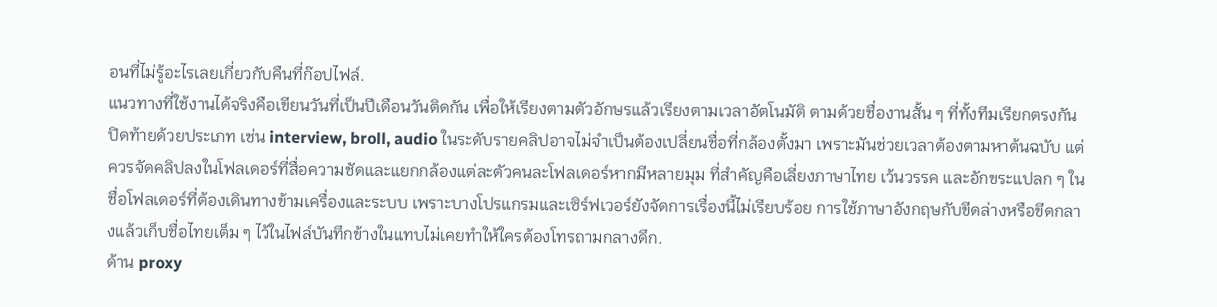อนที่ไม่รู้อะไรเลยเกี่ยวกับคืนที่ก๊อปไฟล์.
แนวทางที่ใช้งานได้จริงคือเขียนวันที่เป็นปีเดือนวันติดกัน เพื่อให้เรียงตามตัวอักษรแล้วเรียงตามเวลาอัตโนมัติ ตามด้วยชื่องานสั้น ๆ ที่ทั้งทีมเรียกตรงกัน ปิดท้ายด้วยประเภท เช่น interview, broll, audio ในระดับรายคลิปอาจไม่จำเป็นต้องเปลี่ยนชื่อที่กล้องตั้งมา เพราะมันช่วยเวลาต้องตามหาต้นฉบับ แต่ควรจัดคลิปลงในโฟลเดอร์ที่สื่อความชัดและแยกกล้องแต่ละตัวคนละโฟลเดอร์หากมีหลายมุม ที่สำคัญคือเลี่ยงภาษาไทย เว้นวรรค และอักขระแปลก ๆ ในชื่อโฟลเดอร์ที่ต้องเดินทางข้ามเครื่องและระบบ เพราะบางโปรแกรมและเซิร์ฟเวอร์ยังจัดการเรื่องนี้ไม่เรียบร้อย การใช้ภาษาอังกฤษกับขีดล่างหรือขีดกลางแล้วเก็บชื่อไทยเต็ม ๆ ไว้ในไฟล์บันทึกข้างในแทบไม่เคยทำให้ใครต้องโทรถามกลางดึก.
ด้าน proxy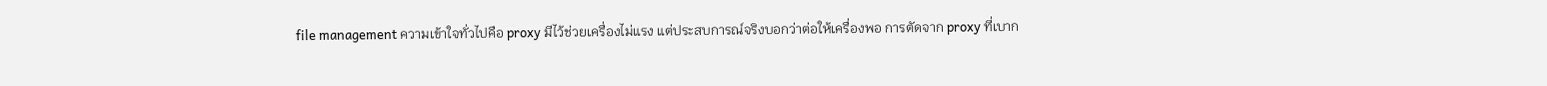file management ความเข้าใจทั่วไปคือ proxy มีไว้ช่วยเครื่องไม่แรง แต่ประสบการณ์จริงบอกว่าต่อให้เครื่องพอ การตัดจาก proxy ที่เบาก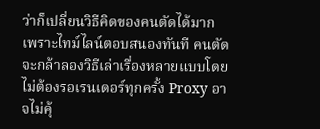ว่าก็เปลี่ยนวิธีคิดของคนตัดได้มาก เพราะไทม์ไลน์ตอบสนองทันที คนตัดจะกล้าลองวิธีเล่าเรื่องหลายแบบโดยไม่ต้องรอเรนเดอร์ทุกครั้ง Proxy อาจไม่คุ้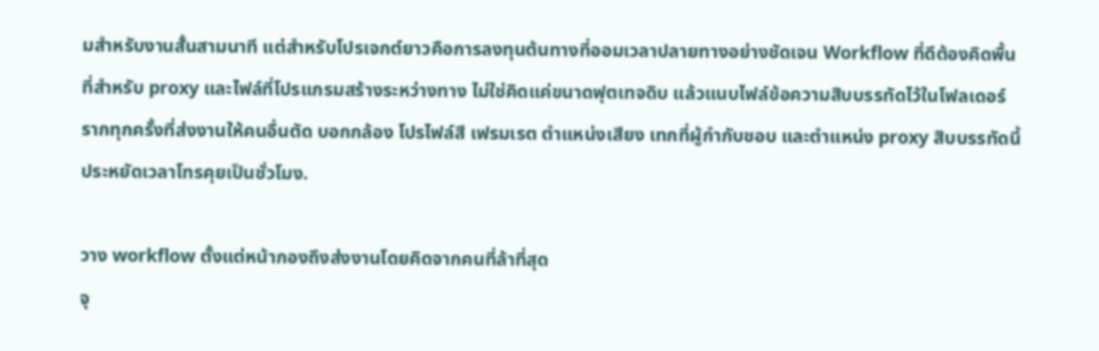มสำหรับงานสั้นสามนาที แต่สำหรับโปรเจกต์ยาวคือการลงทุนต้นทางที่ออมเวลาปลายทางอย่างชัดเจน Workflow ที่ดีต้องคิดพื้นที่สำหรับ proxy และไฟล์ที่โปรแกรมสร้างระหว่างทาง ไม่ใช่คิดแค่ขนาดฟุตเทจดิบ แล้วแนบไฟล์ข้อความสิบบรรทัดไว้ในโฟลเดอร์รากทุกครั้งที่ส่งงานให้คนอื่นตัด บอกกล้อง โปรไฟล์สี เฟรมเรต ตำแหน่งเสียง เทกที่ผู้กำกับชอบ และตำแหน่ง proxy สิบบรรทัดนี้ประหยัดเวลาโทรคุยเป็นชั่วโมง.

วาง workflow ตั้งแต่หน้ากองถึงส่งงานโดยคิดจากคนที่ล้าที่สุด
จุ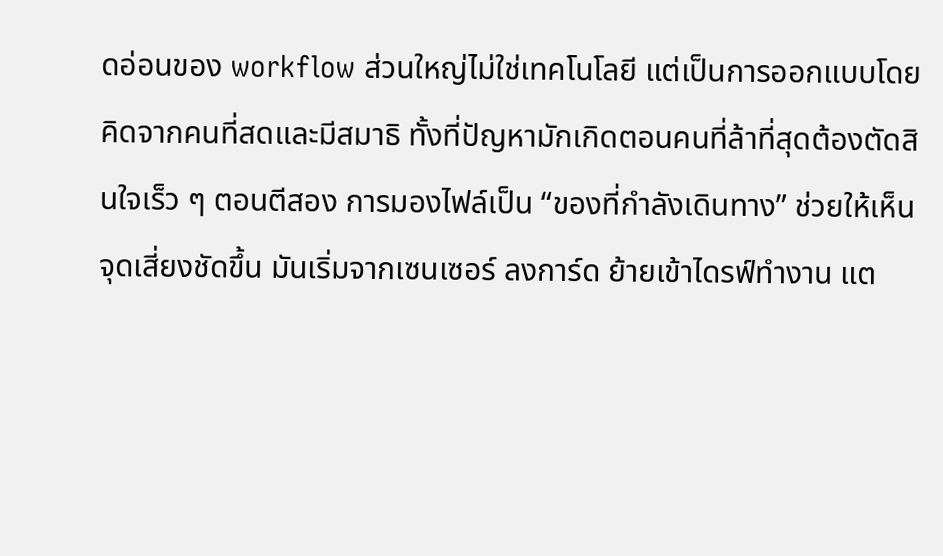ดอ่อนของ workflow ส่วนใหญ่ไม่ใช่เทคโนโลยี แต่เป็นการออกแบบโดยคิดจากคนที่สดและมีสมาธิ ทั้งที่ปัญหามักเกิดตอนคนที่ล้าที่สุดต้องตัดสินใจเร็ว ๆ ตอนตีสอง การมองไฟล์เป็น “ของที่กำลังเดินทาง” ช่วยให้เห็นจุดเสี่ยงชัดขึ้น มันเริ่มจากเซนเซอร์ ลงการ์ด ย้ายเข้าไดรฟ์ทำงาน แต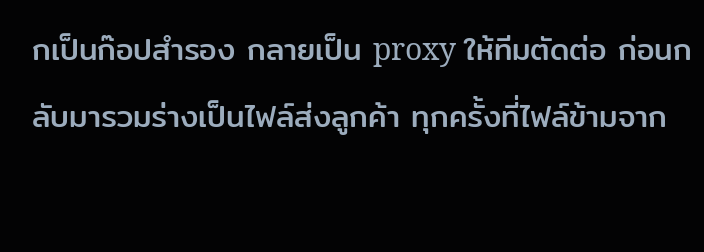กเป็นก๊อปสำรอง กลายเป็น proxy ให้ทีมตัดต่อ ก่อนกลับมารวมร่างเป็นไฟล์ส่งลูกค้า ทุกครั้งที่ไฟล์ข้ามจาก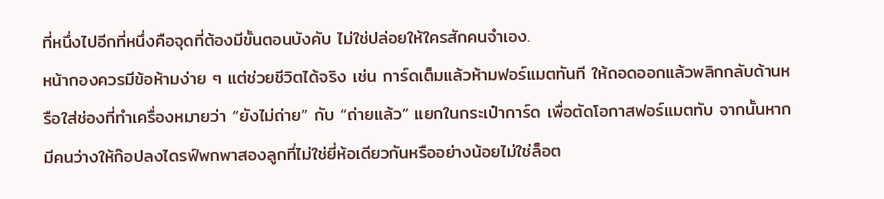ที่หนึ่งไปอีกที่หนึ่งคือจุดที่ต้องมีขั้นตอนบังคับ ไม่ใช่ปล่อยให้ใครสักคนจำเอง.
หน้ากองควรมีข้อห้ามง่าย ๆ แต่ช่วยชีวิตได้จริง เช่น การ์ดเต็มแล้วห้ามฟอร์แมตทันที ให้ถอดออกแล้วพลิกกลับด้านหรือใส่ช่องที่ทำเครื่องหมายว่า “ยังไม่ถ่าย” กับ “ถ่ายแล้ว” แยกในกระเป๋าการ์ด เพื่อตัดโอกาสฟอร์แมตทับ จากนั้นหากมีคนว่างให้ก๊อปลงไดรฟ์พกพาสองลูกที่ไม่ใช่ยี่ห้อเดียวกันหรืออย่างน้อยไม่ใช่ล็อต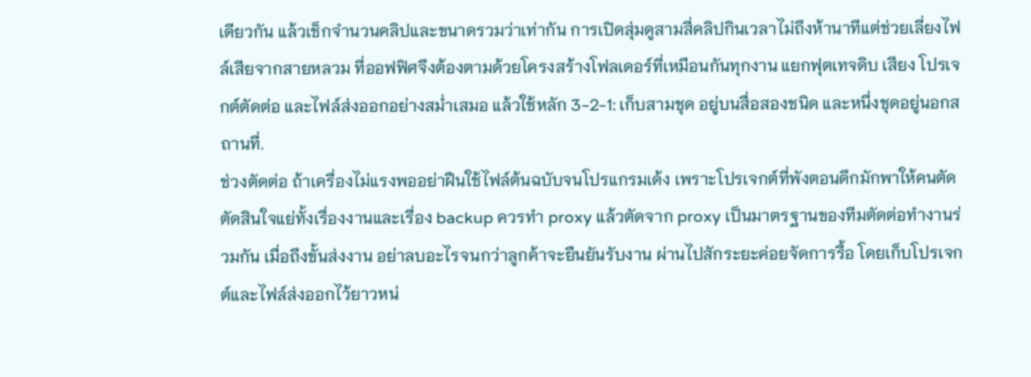เดียวกัน แล้วเช็กจำนวนคลิปและขนาดรวมว่าเท่ากัน การเปิดสุ่มดูสามสี่คลิปกินเวลาไม่ถึงห้านาทีแต่ช่วยเลี่ยงไฟล์เสียจากสายหลวม ที่ออฟฟิศจึงต้องตามด้วยโครงสร้างโฟลเดอร์ที่เหมือนกันทุกงาน แยกฟุตเทจดิบ เสียง โปรเจกต์ตัดต่อ และไฟล์ส่งออกอย่างสม่ำเสมอ แล้วใช้หลัก 3-2-1: เก็บสามชุด อยู่บนสื่อสองชนิด และหนึ่งชุดอยู่นอกสถานที่.
ช่วงตัดต่อ ถ้าเครื่องไม่แรงพออย่าฝืนใช้ไฟล์ต้นฉบับจนโปรแกรมเด้ง เพราะโปรเจกต์ที่พังตอนดึกมักพาให้คนตัดตัดสินใจแย่ทั้งเรื่องงานและเรื่อง backup ควรทำ proxy แล้วตัดจาก proxy เป็นมาตรฐานของทีมตัดต่อทำงานร่วมกัน เมื่อถึงขั้นส่งงาน อย่าลบอะไรจนกว่าลูกค้าจะยืนยันรับงาน ผ่านไปสักระยะค่อยจัดการรื้อ โดยเก็บโปรเจกต์และไฟล์ส่งออกไว้ยาวหน่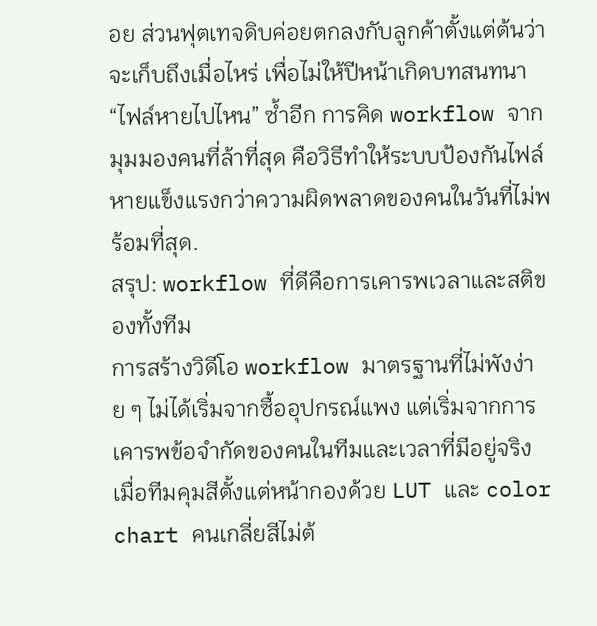อย ส่วนฟุตเทจดิบค่อยตกลงกับลูกค้าตั้งแต่ต้นว่าจะเก็บถึงเมื่อไหร่ เพื่อไม่ให้ปีหน้าเกิดบทสนทนา “ไฟล์หายไปไหน” ซ้ำอีก การคิด workflow จากมุมมองคนที่ล้าที่สุด คือวิธีทำให้ระบบป้องกันไฟล์หายแข็งแรงกว่าความผิดพลาดของคนในวันที่ไม่พร้อมที่สุด.
สรุป: workflow ที่ดีคือการเคารพเวลาและสติของทั้งทีม
การสร้างวิดีโอ workflow มาตรฐานที่ไม่พังง่าย ๆ ไม่ได้เริ่มจากซื้ออุปกรณ์แพง แต่เริ่มจากการเคารพข้อจำกัดของคนในทีมและเวลาที่มีอยู่จริง เมื่อทีมคุมสีตั้งแต่หน้ากองด้วย LUT และ color chart คนเกลี่ยสีไม่ต้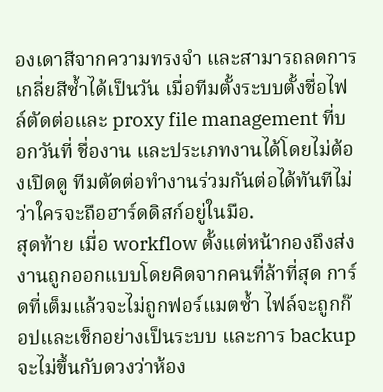องเดาสีจากความทรงจำ และสามารถลดการเกลี่ยสีซ้ำได้เป็นวัน เมื่อทีมตั้งระบบตั้งชื่อไฟล์ตัดต่อและ proxy file management ที่บอกวันที่ ชื่องาน และประเภทงานได้โดยไม่ต้องเปิดดู ทีมตัดต่อทำงานร่วมกันต่อได้ทันทีไม่ว่าใครจะถือฮาร์ดดิสก์อยู่ในมือ.
สุดท้าย เมื่อ workflow ตั้งแต่หน้ากองถึงส่งงานถูกออกแบบโดยคิดจากคนที่ล้าที่สุด การ์ดที่เต็มแล้วจะไม่ถูกฟอร์แมตซ้ำ ไฟล์จะถูกก๊อปและเช็กอย่างเป็นระบบ และการ backup จะไม่ขึ้นกับดวงว่าห้อง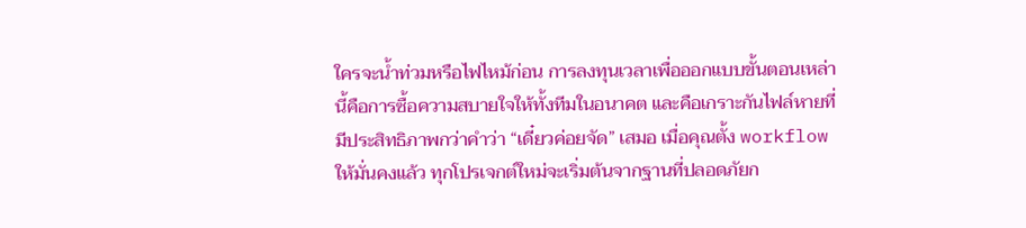ใครจะน้ำท่วมหรือไฟไหม้ก่อน การลงทุนเวลาเพื่อออกแบบขั้นตอนเหล่านี้คือการซื้อความสบายใจให้ทั้งทีมในอนาคต และคือเกราะกันไฟล์หายที่มีประสิทธิภาพกว่าคำว่า “เดี๋ยวค่อยจัด” เสมอ เมื่อคุณตั้ง workflow ให้มั่นคงแล้ว ทุกโปรเจกต์ใหม่จะเริ่มต้นจากฐานที่ปลอดภัยก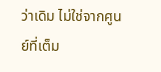ว่าเดิม ไม่ใช่จากศูนย์ที่เต็ม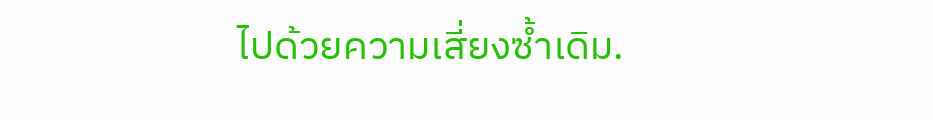ไปด้วยความเสี่ยงซ้ำเดิม.